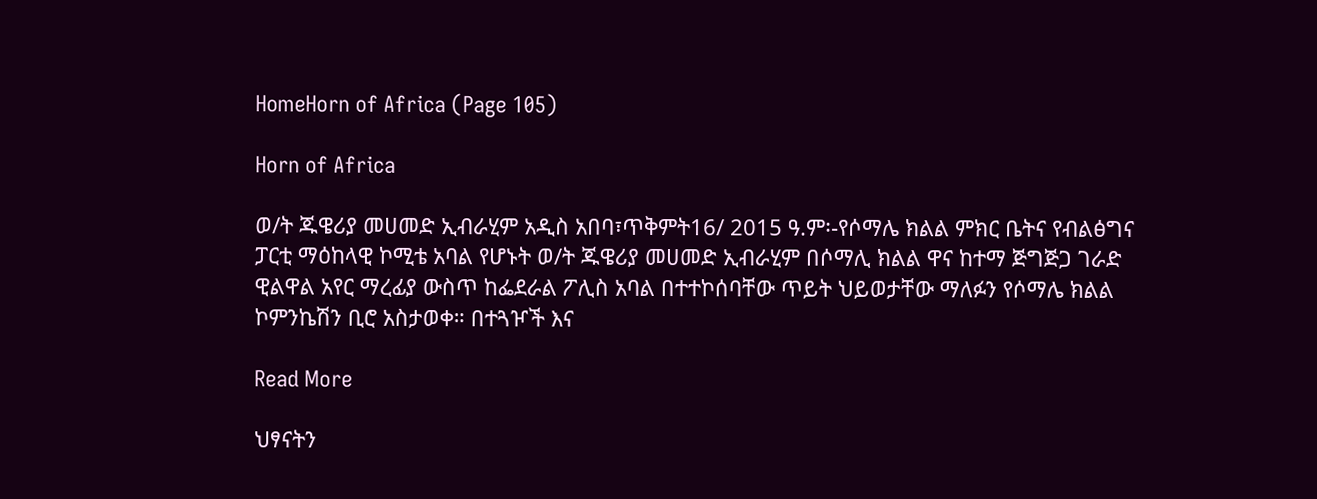HomeHorn of Africa (Page 105)

Horn of Africa

ወ/ት ጁዌሪያ መሀመድ ኢብራሂም አዲስ አበባ፣ጥቅምት16/ 2015 ዓ.ም፡-የሶማሌ ክልል ምክር ቤትና የብልፅግና ፓርቲ ማዕከላዊ ኮሚቴ አባል የሆኑት ወ/ት ጁዌሪያ መሀመድ ኢብራሂም በሶማሊ ክልል ዋና ከተማ ጅግጅጋ ገራድ ዊልዋል አየር ማረፊያ ውስጥ ከፌደራል ፖሊስ አባል በተተኮሰባቸው ጥይት ህይወታቸው ማለፉን የሶማሌ ክልል ኮምንኬሽን ቢሮ አስታወቀ። በተጓዦች እና

Read More

ህፃናትን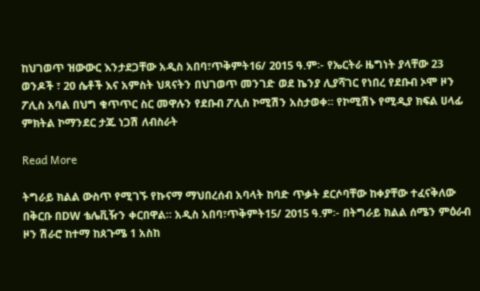ከህገወጥ ዝውውር እንታደጋቸው አዲስ አበባ፣ጥቅምት16/ 2015 ዓ.ም፡- የኤርትራ ዜግነት ያላቸው 23 ወንዶች ፣ 20 ሴቶች እና አምስት ህጻናትን በህገወጥ መንገድ ወደ ኬንያ ሊያሻገር የነበረ የደቡብ ኦሞ ዞን ፖሊስ አባል በህግ ቁጥጥር ስር መዋሉን የደቡብ ፖሊስ ኮሚሽን አስታወቀ። የኮሚሽኑ የሚዲያ ክፍል ሀላፊ ምክትል ኮማንደር ታጁ ነጋሽ ለብስራት

Read More

ትግራይ ክልል ውስጥ የሚገኙ የኩናማ ማህበረሰብ አባላት ከባድ ጥቃት ደርሶባቸው ከቀያቸው ተፈናቅለው በቅርቡ በDW ቴሌቪዥን ቀርበዋል። አዲስ አበባ፣ጥቅምት15/ 2015 ዓ.ም፡- በትግራይ ክልል ሰሜን ምዕራብ ዞን ሽራሮ ከተማ ከጰጉሜ 1 አስከ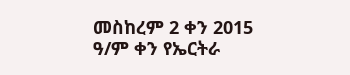መስከረም 2 ቀን 2015 ዓ/ም ቀን የኤርትራ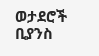ወታደሮች ቢያንስ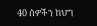40 ሰዎችን ከህግ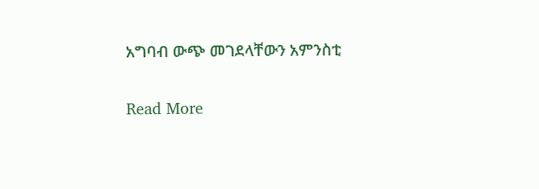አግባብ ውጭ መገደላቸውን አምንስቲ

Read More